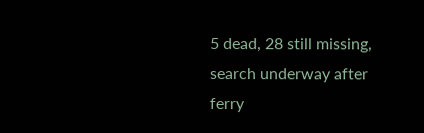5 dead, 28 still missing, search underway after ferry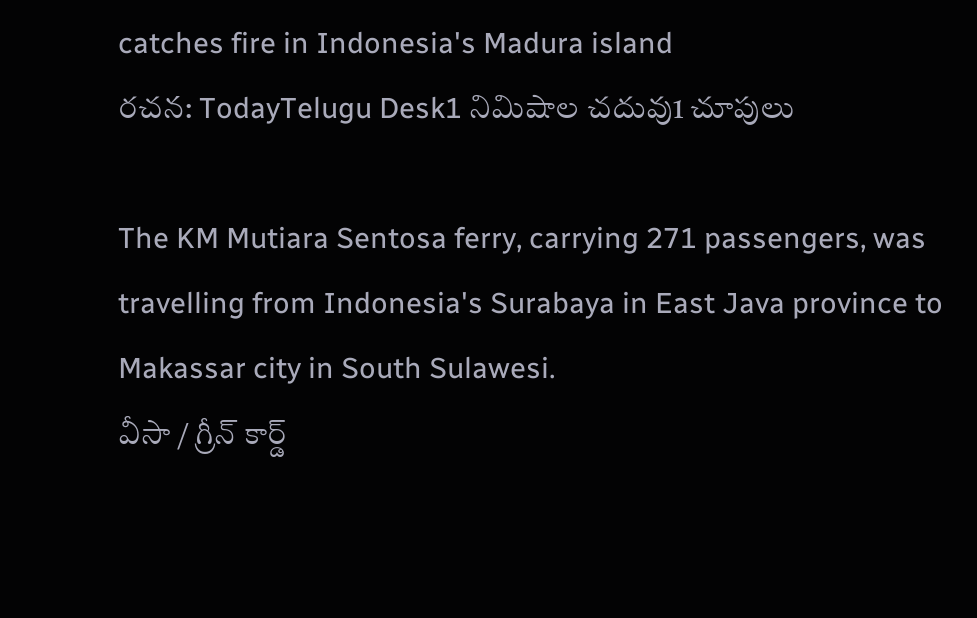catches fire in Indonesia's Madura island
రచన: TodayTelugu Desk1 నిమిషాల చదువు1 చూపులు

The KM Mutiara Sentosa ferry, carrying 271 passengers, was travelling from Indonesia's Surabaya in East Java province to Makassar city in South Sulawesi.
వీసా / గ్రీన్ కార్డ్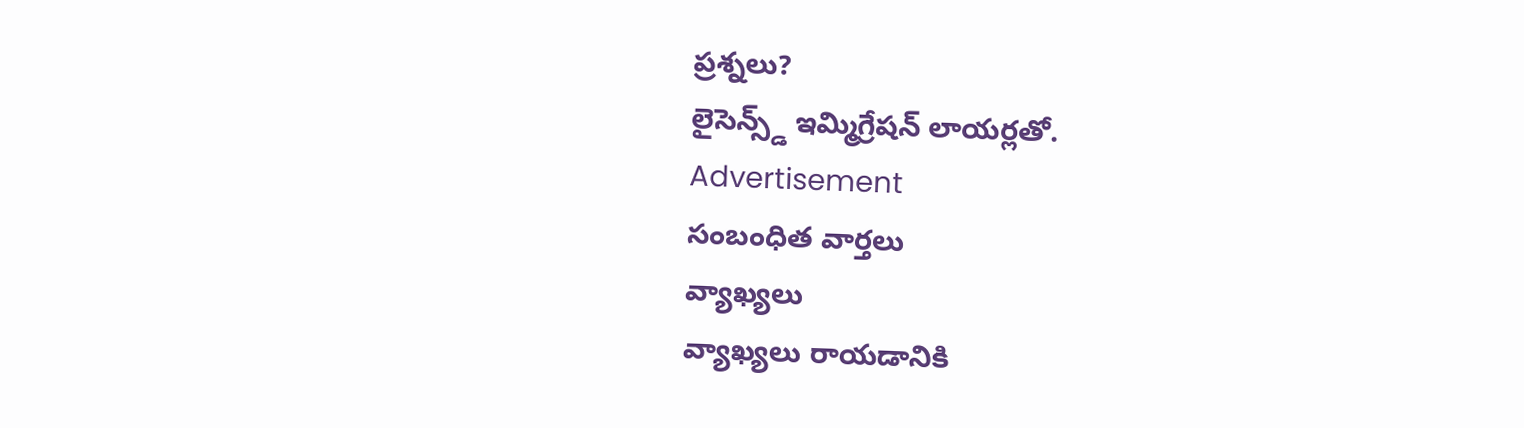ప్రశ్నలు?
లైసెన్స్డ్ ఇమ్మిగ్రేషన్ లాయర్లతో.
Advertisement
సంబంధిత వార్తలు
వ్యాఖ్యలు
వ్యాఖ్యలు రాయడానికి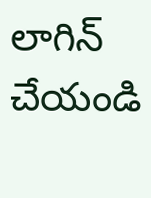లాగిన్ చేయండి